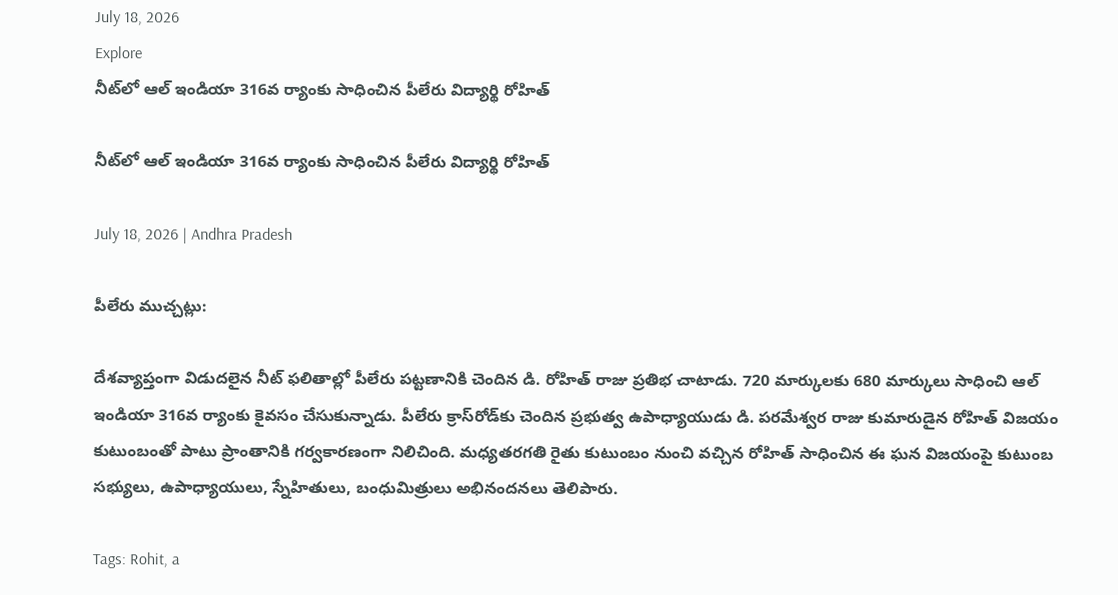July 18, 2026
Explore
నీట్‌లో ఆల్ ఇండియా 316వ ర్యాంకు సాధించిన పీలేరు విద్యార్థి రోహిత్

నీట్‌లో ఆల్ ఇండియా 316వ ర్యాంకు సాధించిన పీలేరు విద్యార్థి రోహిత్

July 18, 2026 | Andhra Pradesh

పీలేరు ముచ్చట్లు:

దేశవ్యాప్తంగా విడుదలైన నీట్ ఫలితాల్లో పీలేరు పట్టణానికి చెందిన డి. రోహిత్ రాజు ప్రతిభ చాటాడు. 720 మార్కులకు 680 మార్కులు సాధించి ఆల్ ఇండియా 316వ ర్యాంకు కైవసం చేసుకున్నాడు. పీలేరు క్రాస్‌రోడ్‌కు చెందిన ప్రభుత్వ ఉపాధ్యాయుడు డి. పరమేశ్వర రాజు కుమారుడైన రోహిత్ విజయం కుటుంబంతో పాటు ప్రాంతానికి గర్వకారణంగా నిలిచింది. మధ్యతరగతి రైతు కుటుంబం నుంచి వచ్చిన రోహిత్ సాధించిన ఈ ఘన విజయంపై కుటుంబ సభ్యులు, ఉపాధ్యాయులు, స్నేహితులు, బంధుమిత్రులు అభినందనలు తెలిపారు.

Tags: Rohit, a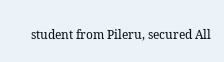student from Pileru, secured All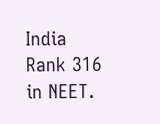India Rank 316 in NEET.